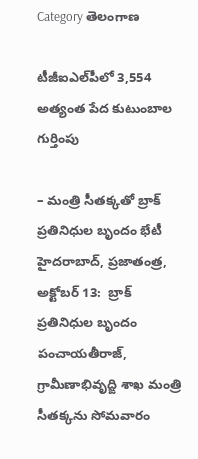Category తెలంగాణ

టీజీఐఎల్‌పీలో 3,554 అత్యంత పేద కుటుంబాల గుర్తింపు

– మంత్రి సీత‌క్క‌తో బ్రాక్ ప్ర‌తినిధుల బృందం భేటీ హైద‌రాబాద్‌, ప్ర‌జాతంత్ర‌, అక్టోబ‌ర్ 13:  బ్రాక్ ప్ర‌తినిధుల బృందం పంచాయ‌తీరాజ్, గ్రామీణాభివృద్ఙి శాఖ మంత్రి సీత‌క్క‌ను సోమ‌వారం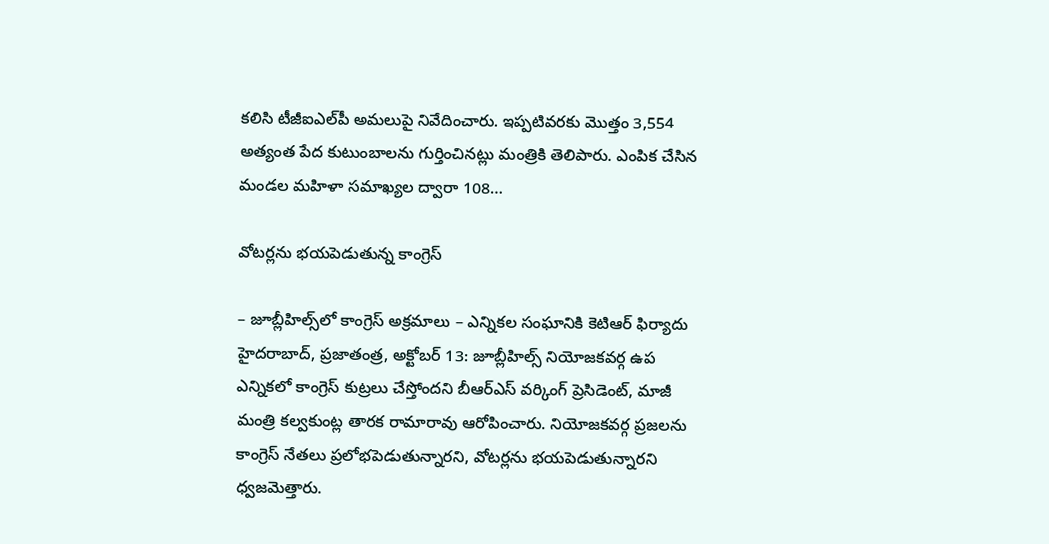క‌లిసి టీజీఐఎల్‌పీ అమ‌లుపై నివేదించారు. ఇప్ప‌టివ‌ర‌కు మొత్తం 3,554 అత్యంత పేద కుటుంబాలను గుర్తించిన‌ట్లు మంత్రికి తెలిపారు. ఎంపిక చేసిన‌ మండల మహిళా సమాఖ్యల ద్వారా 108…

వోటర్లను భయపెడుతున్న కాంగ్రెస్‌

– జూబ్లీహిల్స్‌లో కాంగ్రెస్‌ అ‌క్రమాలు – ఎన్నికల సంఘానికి ‌కెటిఆర్‌ ‌ఫిర్యాదు హైదరాబాద్‌, ప్రజాతంత్ర, అక్టోబర్‌ 13: జూబ్లీహిల్స్ ‌నియోజకవర్గ ఉప ఎన్నికలో కాంగ్రెస్‌ ‌కుట్రలు చేస్తోందని బీఆర్‌ఎస్‌ ‌వర్కింగ్‌ ‌ప్రెసిడెంట్‌, మాజీ మంత్రి కల్వకుంట్ల తారక రామారావు ఆరోపించారు. నియోజకవర్గ ప్రజలను కాంగ్రెస్‌ ‌నేతలు ప్రలోభపెడుతున్నారని, వోటర్లను భయపెడుతున్నారని ధ్వజమెత్తారు.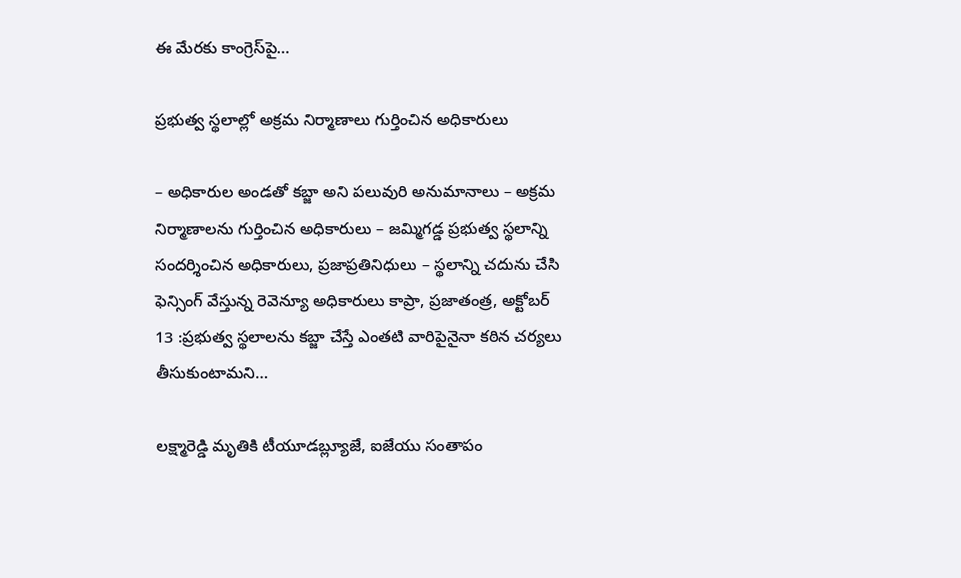ఈ మేరకు కాంగ్రెస్‌పై…

ప్రభుత్వ స్థలాల్లో అక్రమ నిర్మాణాలు గుర్తించిన అధికారులు

– అధికారుల అండతో కబ్జా అని పలువురి అనుమానాలు – అక్రమ నిర్మాణాలను గుర్తించిన అధికారులు – జమ్మిగడ్డ ప్రభుత్వ స్థలాన్ని సందర్శించిన అధికారులు, ప్రజాప్రతినిధులు – స్థలాన్ని చదును చేసి ఫెన్సింగ్‌ ‌వేస్తున్న రెవెన్యూ అధికారులు కాప్రా, ప్రజాతంత్ర, అక్టోబర్‌ 13 :ప్రభుత్వ స్థలాలను కబ్జా చేస్తే ఎంతటి వారిపైనైనా కఠిన చర్యలు తీసుకుంటామని…

లక్ష్మారెడ్డి మృతికి టీయూడబ్ల్యూజే, ఐజేయు సంతాపం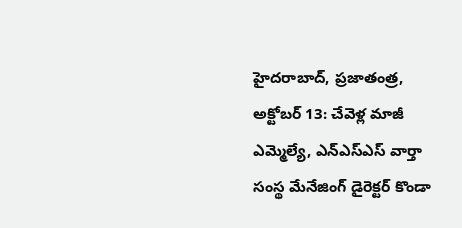హైద‌రాబాద్‌, ప్ర‌జాతంత్ర‌, అక్టోబ‌ర్ 13: చేవెళ్ల మాజీ ఎమ్మెల్యే, ఎన్ఎస్ఎస్ వార్తా సంస్థ మేనేజింగ్ డైరెక్టర్ కొండా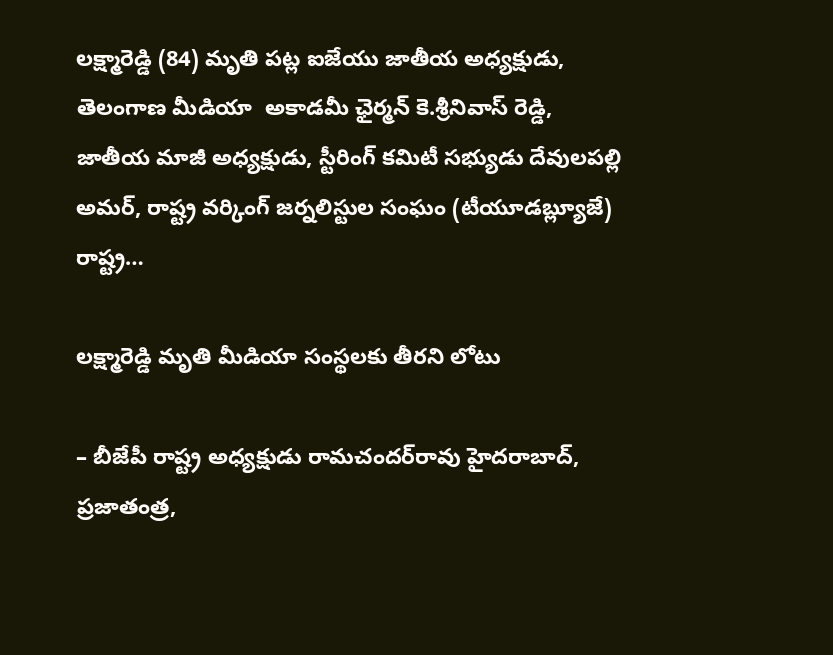లక్ష్మారెడ్డి (84) మృతి పట్ల ఐజేయు జాతీయ అధ్యక్షుడు, తెలంగాణ మీడియా  అకాడమీ ఛైర్మన్ కె.శ్రీనివాస్ రెడ్డి, జాతీయ మాజీ అధ్యక్షుడు, స్టీరింగ్ కమిటీ సభ్యుడు దేవులపల్లి అమర్, రాష్ట్ర వర్కింగ్ జర్నలిస్టుల సంఘం (టీయూడబ్ల్యూజే) రాష్ట్ర…

లక్ష్మారెడ్డి మృతి మీడియా సంస్థలకు తీరని లోటు

– బీజేపీ రాష్ట్ర అధ్యక్షుడు రామచందర్‌రావు హైదరాబాద్‌, ప్రజాతంత్ర,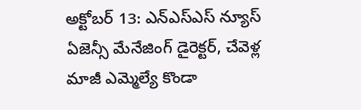అక్టోబర్‌ 13: ఎన్‌ఎస్‌ఎస్‌ న్యూస్‌ ఏజెన్సీ మేనేజింగ్‌ డైరెక్టర్‌, చేవెళ్ల మాజీ ఎమ్మెల్యే కొండా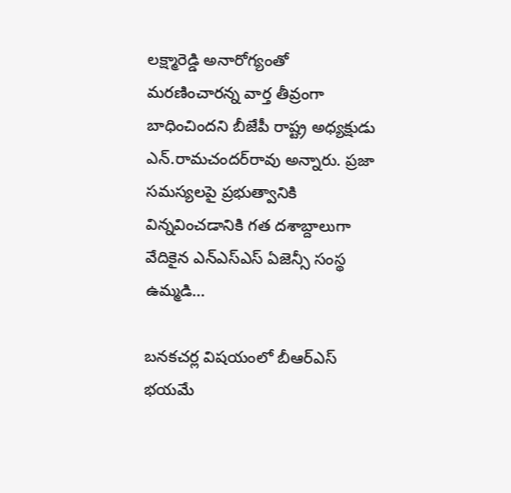లక్ష్మారెడ్డి అనారోగ్యంతో మరణించారన్న వార్త తీవ్రంగా బాధించిందని బీజేపీ రాష్ట్ర అధ్యక్షుడు ఎన్‌.రామచందర్‌రావు అన్నారు. ప్రజా సమస్యలపై ప్రభుత్వానికి విన్నవించడానికి గత దశాబ్దాలుగా వేదికైన ఎన్‌ఎస్‌ఎస్‌ ఏజెన్సీ సంస్థ ఉమ్మడి…

బనకచర్ల విషయంలో బీఆర్ఎస్ భ‌య‌మే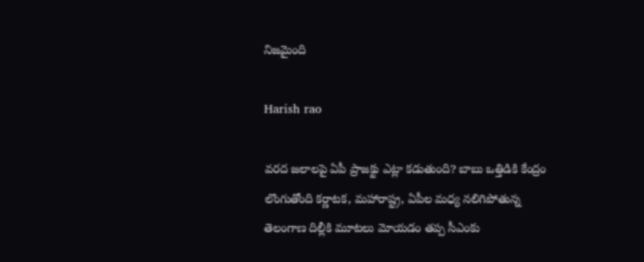నిజ‌మైంది

Harish rao

వ‌ర‌ద జ‌లాల‌పై ఏపీ ప్రాజ‌క్టు ఎట్లా క‌డుతుంది? బాబు ఒత్తిడికి కేంద్రం లొంగుతోంది క‌ర్ణాట‌క‌, మ‌హారాష్ట్ర, ఏపీల మ‌ధ్య న‌లిగిపోతున్న తెలంగాణ‌ దిల్లీకి మూట‌లు మోయ‌డం త‌ప్ప సీఎంకు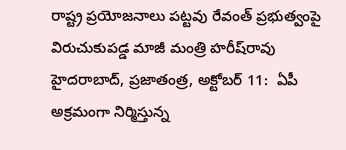రాష్ట్ర ప్ర‌యోజ‌నాలు ప‌ట్ట‌వు రేవంత్ ప్ర‌భుత్వంపై విరుచుకుప‌డ్డ మాజీ మంత్రి హ‌రీష్‌రావు  హైద‌రాబాద్‌, ప్ర‌జాతంత్ర‌, అక్టోబ‌ర్ 11:  ఏపీ అక్రమంగా నిర్మిస్తున్న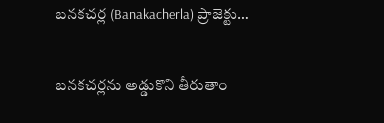బనకచర్ల (Banakacherla) ప్రాజెక్టు…

బ‌న‌క‌చ‌ర్ల‌ను అడ్డుకొని తీరుతాం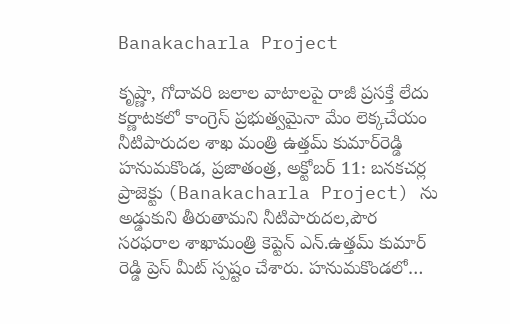Banakacharla Project

కృష్ణా, గోదావ‌రి జ‌లాల వాటాల‌పై రాజీ ప్ర‌స‌క్తే లేదు క‌ర్ణాట‌క‌లో కాంగ్రెస్ ప్ర‌భుత్వ‌మైనా మేం లెక్క‌చేయం నీటిపారుదల శాఖ మంత్రి ఉత్త‌మ్ కుమార్‌రెడ్డి హ‌నుమ‌కొండ‌, ప్ర‌జాతంత్ర‌, అక్టోబ‌ర్ 11: బనకచర్ల ప్రాజెక్టు (Banakacharla Project) ను అడ్డుకుని తీరుతామ‌ని నీటిపారుదల,పౌర సరఫరాల శాఖామంత్రి కెప్టెన్ ఎన్.ఉత్తమ్ కుమార్ రెడ్డి ప్రెస్ మీట్ స్ప‌ష్టం చేశారు. హ‌నుమ‌కొండ‌లో…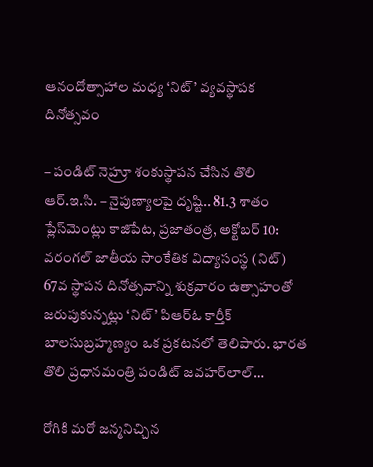ఆనందోత్సాహాల మ‌ధ్య‌ ‘నిట్‌’ వ్యవస్థాపక దినోత్సవం

– పండిట్‌ నెహ్రూ శంకుస్థాపన చేసిన తొలి ఆర్‌.ఇ.సి. – నైపుణ్యాలపై దృష్టి.. 81.3 శాతం ప్లేస్‌మెంట్లు కాజిపేట, ప్రజాతంత్ర, అక్టోబర్‌ 10: వరంగల్‌ జాతీయ సాంకేతిక విద్యాసంస్థ (నిట్‌) 67వ స్థాపన దినోత్సవాన్ని శుక్రవారం ఉత్సాహంతో జరుపుకున్నట్లు ‘నిట్‌’ పిఆర్‌ఓ కార్తీక్‌ బాలసుబ్రహ్మణ్యం ఒక ప్రకటనలో తెలిపారు. భారత తొలి ప్రధానమంత్రి పండిట్‌ జవహర్‌లాల్‌…

రోగికి మరో జన్మనిచ్చిన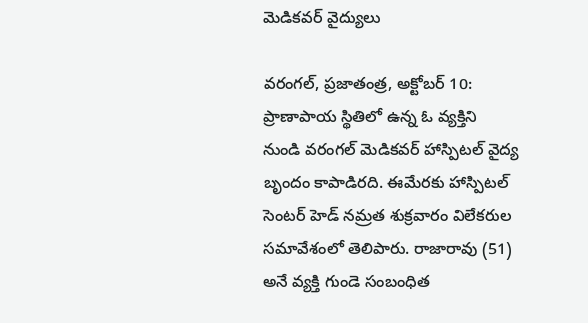మెడికవర్‌ వైద్యులు

వరంగల్‌, ప్రజాతంత్ర, అక్టోబర్‌ 10: ప్రాణాపాయ స్థితిలో ఉన్న ఓ వ్యక్తిని నుండి వరంగల్‌ మెడికవర్‌ హాస్పిటల్‌ వైద్య బృందం కాపాడిరది. ఈమేరకు హాస్పిటల్‌ సెంటర్‌ హెడ్‌ నమ్రత శుక్రవారం విలేకరుల సమావేశంలో తెలిపారు. రాజారావు (51) అనే వ్యక్తి గుండె సంబంధిత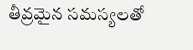తీవ్రమైన సమస్యలతో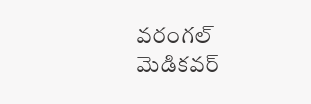వరంగల్‌ మెడికవర్‌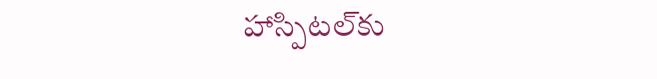హాస్పిటల్‌కు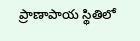ప్రాణాపాయ స్థితిలో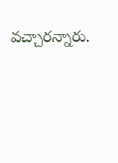వ‌చ్చార‌న్నారు.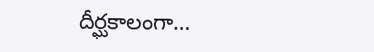దీర్ఘకాలంగా…